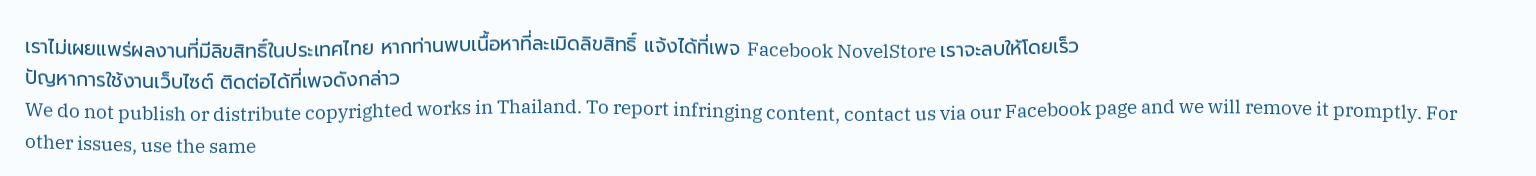เราไม่เผยแพร่ผลงานที่มีลิขสิทธิ์ในประเทศไทย หากท่านพบเนื้อหาที่ละเมิดลิขสิทธิ์ แจ้งได้ที่เพจ Facebook NovelStore เราจะลบให้โดยเร็ว
ปัญหาการใช้งานเว็บไซต์ ติดต่อได้ที่เพจดังกล่าว
We do not publish or distribute copyrighted works in Thailand. To report infringing content, contact us via our Facebook page and we will remove it promptly. For other issues, use the same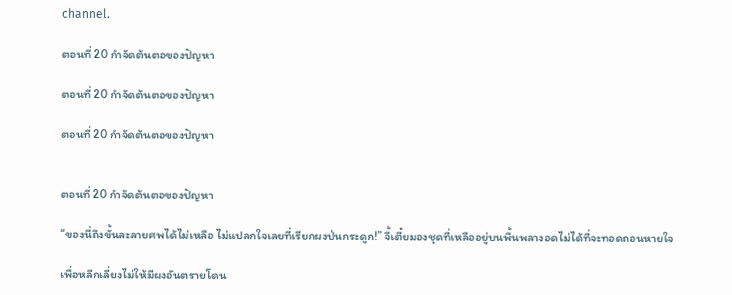channel.

ตอนที่ 20 กำจัดต้นตอของปัญหา

ตอนที่ 20 กำจัดต้นตอของปัญหา

ตอนที่ 20 กำจัดต้นตอของปัญหา


ตอนที่ 20 กำจัดต้นตอของปัญหา

“ของนี่ถึงขั้นละลายศพได้ไม่เหลือ ไม่แปลกใจเลยที่เรียกผงป่นกระดูก!” จี้เตี๋ยมองชุดที่เหลืออยู่บนพื้นพลางอดไม่ได้ที่จะทอดถอนหายใจ

เพื่อหลีกเลี่ยงไม่ให้มีผงอันตรายโดน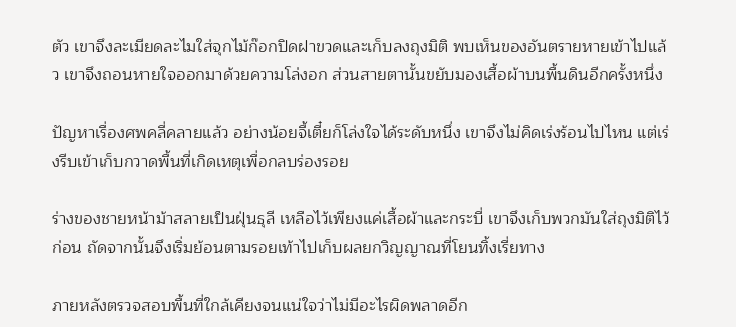ตัว เขาจึงละเมียดละไมใส่จุกไม้ก๊อกปิดฝาขวดและเก็บลงถุงมิติ พบเห็นของอันตรายหายเข้าไปแล้ว เขาจึงถอนหายใจออกมาด้วยความโล่งอก ส่วนสายตานั้นขยับมองเสื้อผ้าบนพื้นดินอีกครั้งหนึ่ง

ปัญหาเรื่องศพคลี่คลายแล้ว อย่างน้อยจี้เตี๋ยก็โล่งใจได้ระดับหนึ่ง เขาจึงไม่คิดเร่งร้อนไปไหน แต่เร่งรีบเข้าเก็บกวาดพื้นที่เกิดเหตุเพื่อกลบร่องรอย

ร่างของชายหน้าม้าสลายเป็นฝุ่นธุลี เหลือไว้เพียงแค่เสื้อผ้าและกระบี่ เขาจึงเก็บพวกมันใส่ถุงมิติไว้ก่อน ถัดจากนั้นจึงเริ่มย้อนตามรอยเท้าไปเก็บผลยกวิญญาณที่โยนทิ้งเรี่ยทาง

ภายหลังตรวจสอบพื้นที่ใกล้เคียงจนแน่ใจว่าไม่มีอะไรผิดพลาดอีก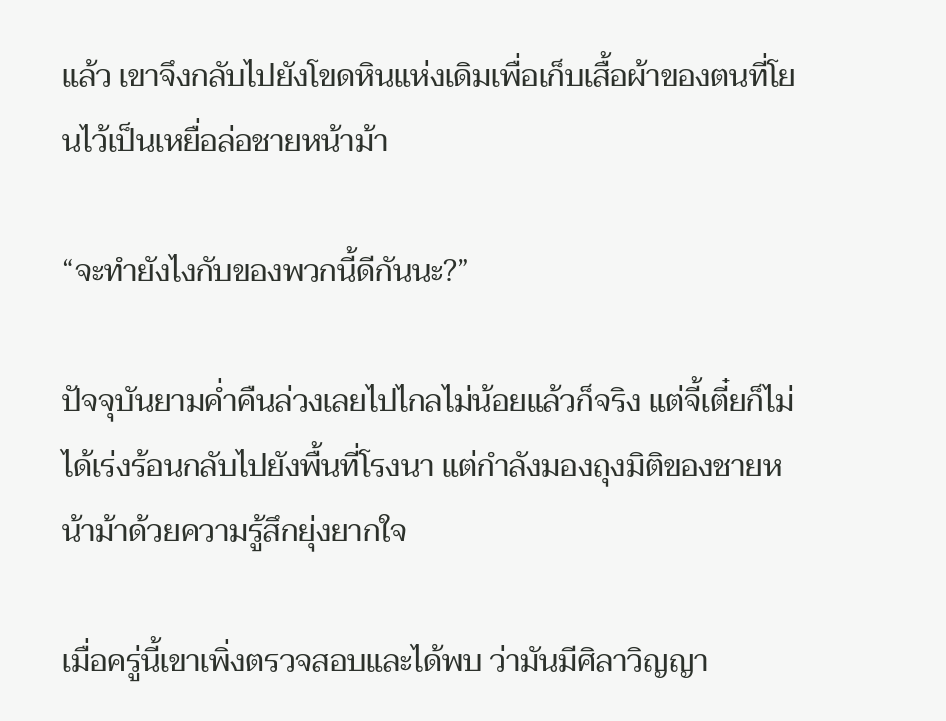แล้ว เขาจึงกลับไปยังโขดหินแห่งเดิมเพื่อเก็บเสื้อผ้าของตนที่โยนไว้เป็นเหยื่อล่อชายหน้าม้า

“จะทำยังไงกับของพวกนี้ดีกันนะ?”

ปัจจุบันยามค่ำคืนล่วงเลยไปไกลไม่น้อยแล้วก็จริง แต่จี้เตี๋ยก็ไม่ได้เร่งร้อนกลับไปยังพื้นที่โรงนา แต่กำลังมองถุงมิติของชายหน้าม้าด้วยความรู้สึกยุ่งยากใจ

เมื่อครู่นี้เขาเพิ่งตรวจสอบและได้พบ ว่ามันมีศิลาวิญญา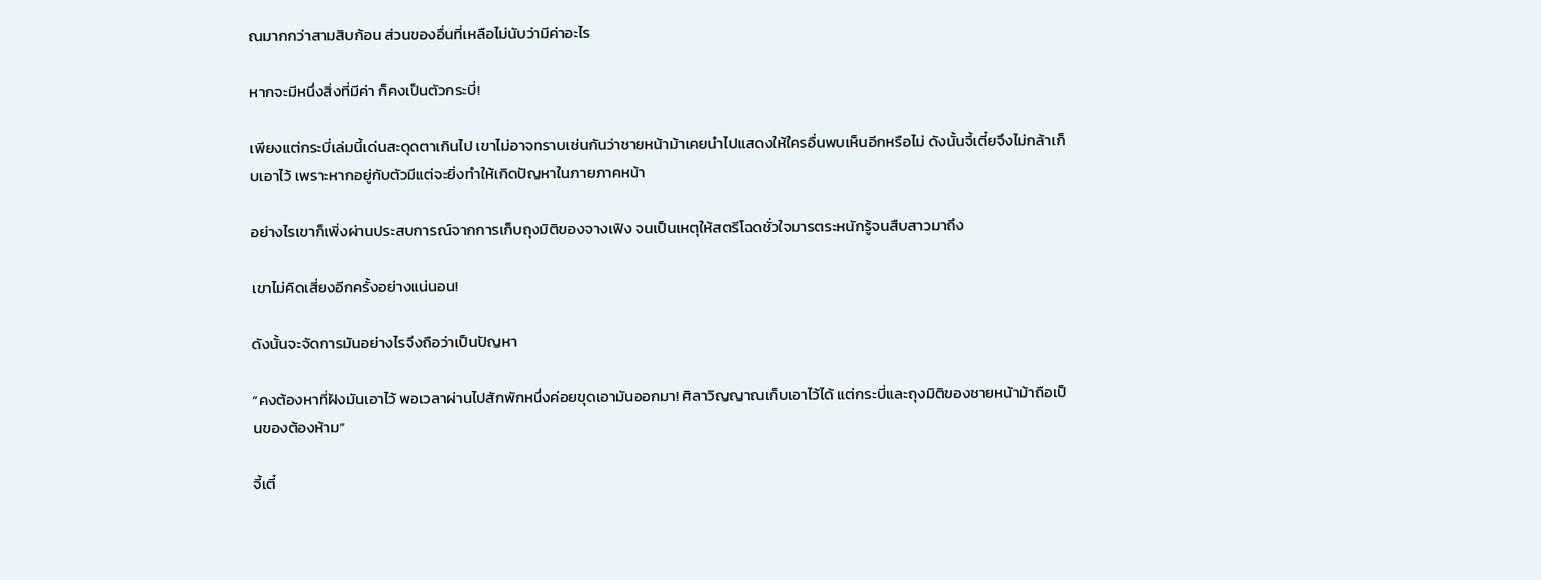ณมากกว่าสามสิบก้อน ส่วนของอื่นที่เหลือไม่นับว่ามีค่าอะไร

หากจะมีหนึ่งสิ่งที่มีค่า ก็คงเป็นตัวกระบี่!

เพียงแต่กระบี่เล่มนี้เด่นสะดุดตาเกินไป เขาไม่อาจทราบเช่นกันว่าชายหน้าม้าเคยนำไปแสดงให้ใครอื่นพบเห็นอีกหรือไม่ ดังนั้นจี้เตี๋ยจึงไม่กล้าเก็บเอาไว้ เพราะหากอยู่กับตัวมีแต่จะยิ่งทำให้เกิดปัญหาในภายภาคหน้า

อย่างไรเขาก็เพิ่งผ่านประสบการณ์จากการเก็บถุงมิติของจางเฟิง จนเป็นเหตุให้สตรีโฉดชั่วใจมารตระหนักรู้จนสืบสาวมาถึง

เขาไม่คิดเสี่ยงอีกครั้งอย่างแน่นอน!

ดังนั้นจะจัดการมันอย่างไรจึงถือว่าเป็นปัญหา

“คงต้องหาที่ฝังมันเอาไว้ พอเวลาผ่านไปสักพักหนึ่งค่อยขุดเอามันออกมา! ศิลาวิญญาณเก็บเอาไว้ได้ แต่กระบี่และถุงมิติของชายหน้าม้าถือเป็นของต้องห้าม”

จี้เตี๋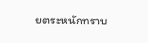ยตระหนักทราบ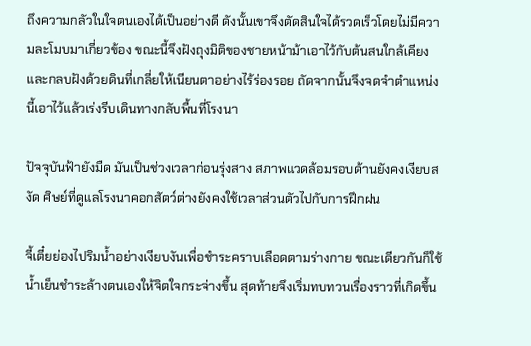ถึงความกลัวในใจตนเองได้เป็นอย่างดี ดังนั้นเขาจึงตัดสินใจได้รวดเร็วโดยไม่มีความละโมบมาเกี่ยวข้อง ขณะนี้จึงฝังถุงมิติของชายหน้าม้าเอาไว้กับต้นสนใกล้เคียง และกลบฝังด้วยดินที่เกลี่ยให้เนียนตาอย่างไร้ร่องรอย ถัดจากนั้นจึงจดจำตำแหน่งนี้เอาไว้แล้วเร่งรีบเดินทางกลับพื้นที่โรงนา

ปัจจุบันฟ้ายังมืด มันเป็นช่วงเวลาก่อนรุ่งสาง สภาพแวดล้อมรอบด้านยังคงเงียบสงัด ศิษย์ที่ดูแลโรงนาคอกสัตว์ต่างยังคงใช้เวลาส่วนตัวไปกับการฝึกฝน

จี้เตี๋ยย่องไปริมน้ำอย่างเงียบงันเพื่อชำระคราบเลือดตามร่างกาย ขณะเดียวกันก็ใช้น้ำเย็นชำระล้างตนเองให้จิตใจกระจ่างขึ้น สุดท้ายจึงเริ่มทบทวนเรื่องราวที่เกิดขึ้น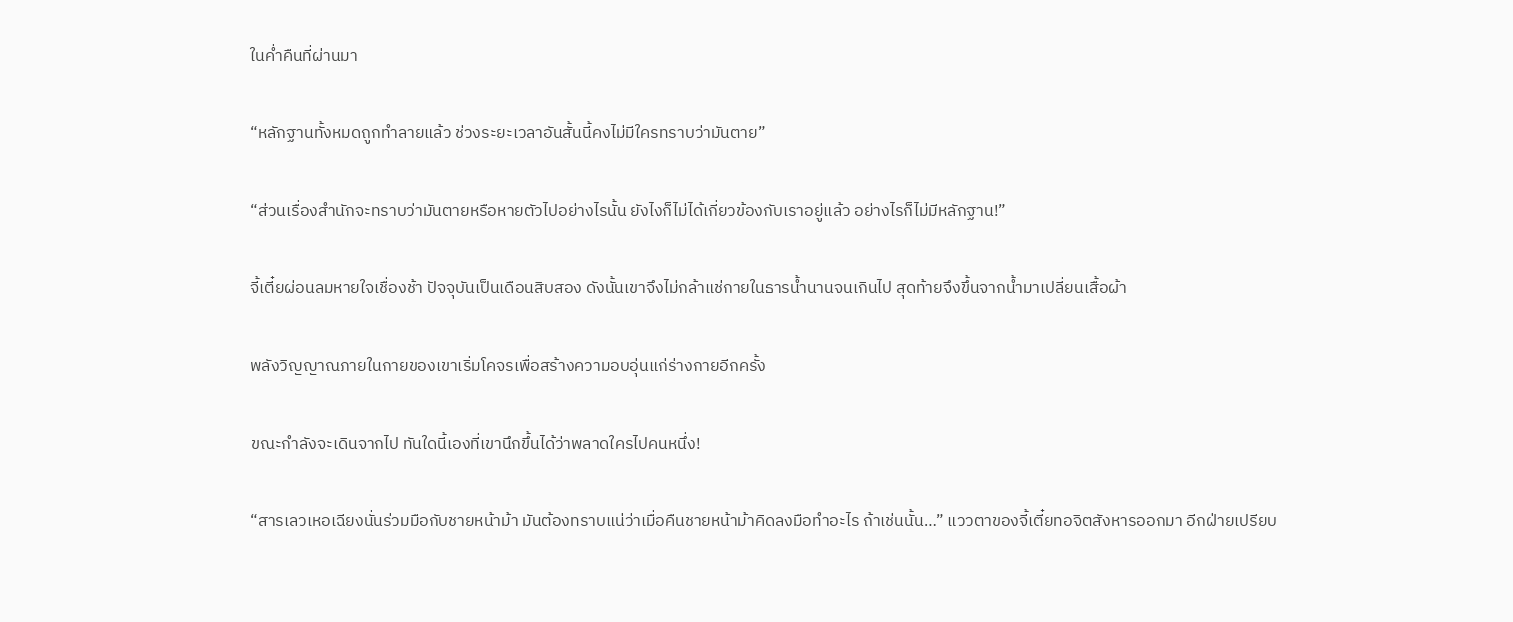ในค่ำคืนที่ผ่านมา

“หลักฐานทั้งหมดถูกทำลายแล้ว ช่วงระยะเวลาอันสั้นนี้คงไม่มีใครทราบว่ามันตาย”

“ส่วนเรื่องสำนักจะทราบว่ามันตายหรือหายตัวไปอย่างไรนั้น ยังไงก็ไม่ได้เกี่ยวข้องกับเราอยู่แล้ว อย่างไรก็ไม่มีหลักฐาน!”

จี้เตี๋ยผ่อนลมหายใจเชื่องช้า ปัจจุบันเป็นเดือนสิบสอง ดังนั้นเขาจึงไม่กล้าแช่กายในธารน้ำนานจนเกินไป สุดท้ายจึงขึ้นจากน้ำมาเปลี่ยนเสื้อผ้า

พลังวิญญาณภายในกายของเขาเริ่มโคจรเพื่อสร้างความอบอุ่นแก่ร่างกายอีกครั้ง

ขณะกำลังจะเดินจากไป ทันใดนี้เองที่เขานึกขึ้นได้ว่าพลาดใครไปคนหนึ่ง!

“สารเลวเหอเฉียงนั่นร่วมมือกับชายหน้าม้า มันต้องทราบแน่ว่าเมื่อคืนชายหน้าม้าคิดลงมือทำอะไร ถ้าเช่นนั้น…” แววตาของจี้เตี๋ยทอจิตสังหารออกมา อีกฝ่ายเปรียบ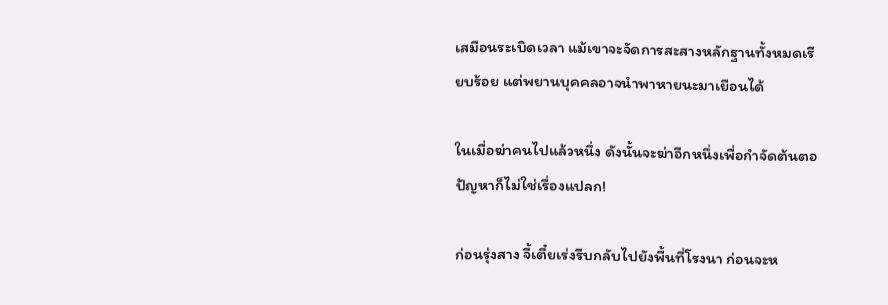เสมือนระเบิดเวลา แม้เขาจะจัดการสะสางหลักฐานทั้งหมดเรียบร้อย แต่พยานบุคคลอาจนำพาหายนะมาเยือนได้

ในเมื่อฆ่าคนไปแล้วหนึ่ง ดังนั้นจะฆ่าอีกหนึ่งเพื่อกำจัดต้นตอปัญหาก็ไม่ใช่เรื่องแปลก!

ก่อนรุ่งสาง จี้เตี๋ยเร่งรีบกลับไปยังพื้นที่โรงนา ก่อนจะห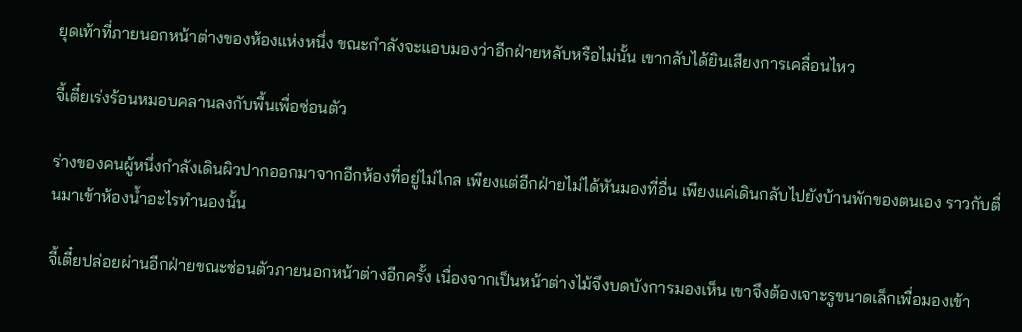ยุดเท้าที่ภายนอกหน้าต่างของห้องแห่งหนึ่ง ขณะกำลังจะแอบมองว่าอีกฝ่ายหลับหรือไม่นั้น เขากลับได้ยินเสียงการเคลื่อนไหว

จี้เตี๋ยเร่งร้อนหมอบคลานลงกับพื้นเพื่อซ่อนตัว

ร่างของคนผู้หนึ่งกำลังเดินผิวปากออกมาจากอีกห้องที่อยู่ไม่ไกล เพียงแต่อีกฝ่ายไม่ได้หันมองที่อื่น เพียงแค่เดินกลับไปยังบ้านพักของตนเอง ราวกับตื่นมาเข้าห้องน้ำอะไรทำนองนั้น

จี้เตี๋ยปล่อยผ่านอีกฝ่ายขณะซ่อนตัวภายนอกหน้าต่างอีกครั้ง เนื่องจากเป็นหน้าต่างไม้จึงบดบังการมองเห็น เขาจึงต้องเจาะรูขนาดเล็กเพื่อมองเข้า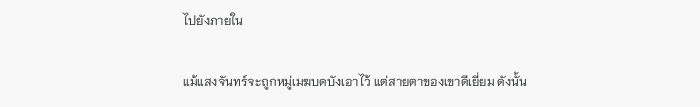ไปยังภายใน

แม้แสงจันทร์จะถูกหมู่เมฆบดบังเอาไว้ แต่สายตาของเขาดีเยี่ยม ดังนั้น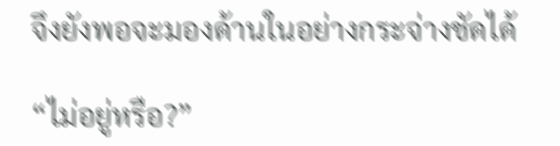จึงยังพอจะมองด้านในอย่างกระจ่างชัดได้

“ไม่อยู่หรือ?”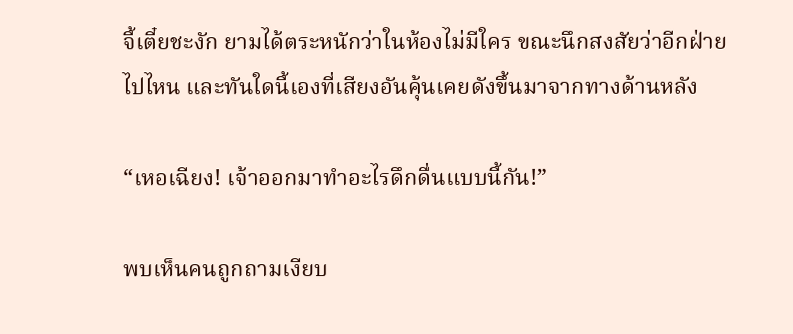จี้เตี๋ยชะงัก ยามได้ตระหนักว่าในห้องไม่มีใคร ขณะนึกสงสัยว่าอีกฝ่ายไปไหน และทันใดนี้เองที่เสียงอันคุ้นเคยดังขึ้นมาจากทางด้านหลัง

“เหอเฉียง! เจ้าออกมาทำอะไรดึกดื่นแบบนี้กัน!”

พบเห็นคนถูกถามเงียบ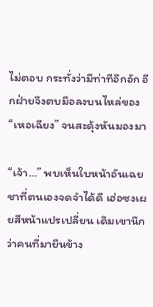ไม่ตอบ กระทั่งว่ามีท่าทีอึกอัก อีกฝ่ายจึงตบมือลงบนไหล่ของ “เหอเฉียง” จนสะดุ้งหันมองมา

“เจ้า…” พบเห็นใบหน้าอันเฉยชาที่ตนเองจดจำได้ดี เฮ่อซงเผยสีหน้าแปรเปลี่ยน เดิมเขานึกว่าคนที่มายืนข้าง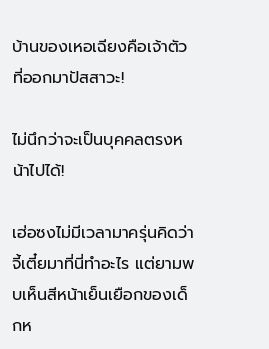บ้านของเหอเฉียงคือเจ้าตัวที่ออกมาปัสสาวะ!

ไม่นึกว่าจะเป็นบุคคลตรงหน้าไปได้!

เฮ่อซงไม่มีเวลามาครุ่นคิดว่าจี้เตี๋ยมาที่นี่ทำอะไร แต่ยามพบเห็นสีหน้าเย็นเยือกของเด็กห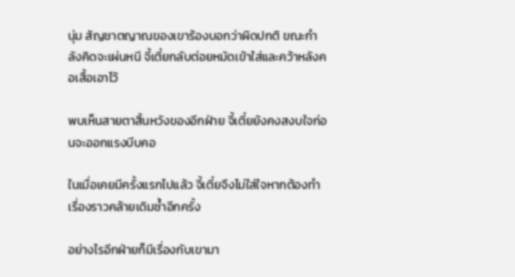นุ่ม สัญชาตญาณของเขาร้องบอกว่าผิดปกติ ขณะกำลังคิดจะเผ่นหนี จี้เตี๋ยกลับต่อยหมัดเข้าใส่และคว้าหลังคอเสื้อเอาไว้

พบเห็นสายตาสิ้นหวังของอีกฝ่าย จี้เตี๋ยยังคงสงบใจก่อนจะออกแรงบีบคอ

ในเมื่อเคยมีครั้งแรกไปแล้ว จี้เตี๋ยจึงไม่ใส่ใจหากต้องทำเรื่องราวคล้ายเดิมซ้ำอีกครั้ง

อย่างไรอีกฝ่ายก็มีเรื่องกับเขามา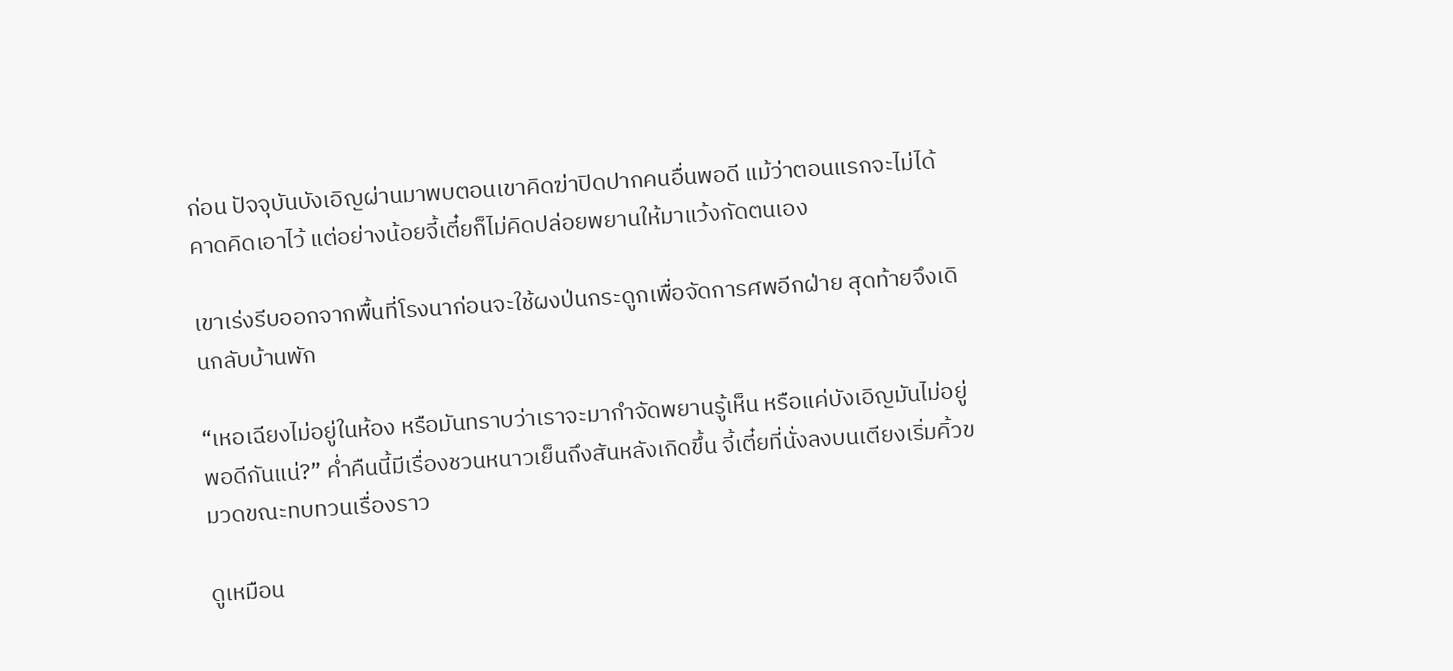ก่อน ปัจจุบันบังเอิญผ่านมาพบตอนเขาคิดฆ่าปิดปากคนอื่นพอดี แม้ว่าตอนแรกจะไม่ได้คาดคิดเอาไว้ แต่อย่างน้อยจี้เตี๋ยก็ไม่คิดปล่อยพยานให้มาแว้งกัดตนเอง

เขาเร่งรีบออกจากพื้นที่โรงนาก่อนจะใช้ผงป่นกระดูกเพื่อจัดการศพอีกฝ่าย สุดท้ายจึงเดินกลับบ้านพัก

“เหอเฉียงไม่อยู่ในห้อง หรือมันทราบว่าเราจะมากำจัดพยานรู้เห็น หรือแค่บังเอิญมันไม่อยู่พอดีกันแน่?” ค่ำคืนนี้มีเรื่องชวนหนาวเย็นถึงสันหลังเกิดขึ้น จี้เตี๋ยที่นั่งลงบนเตียงเริ่มคิ้วขมวดขณะทบทวนเรื่องราว

ดูเหมือน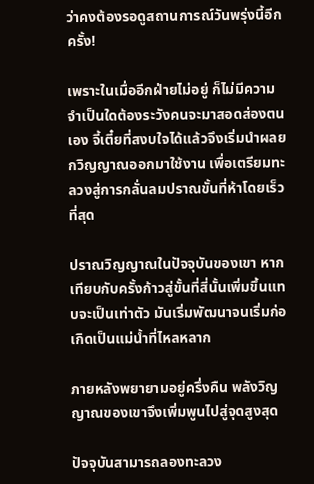ว่าคงต้องรอดูสถานการณ์วันพรุ่งนี้อีกครั้ง!

เพราะในเมื่ออีกฝ่ายไม่อยู่ ก็ไม่มีความจำเป็นใดต้องระวังคนจะมาสอดส่องตนเอง จี้เตี๋ยที่สงบใจได้แล้วจึงเริ่มนำผลยกวิญญาณออกมาใช้งาน เพื่อเตรียมทะลวงสู่การกลั่นลมปราณขั้นที่ห้าโดยเร็วที่สุด

ปราณวิญญาณในปัจจุบันของเขา หากเทียบกับครั้งก้าวสู่ขั้นที่สี่นั้นเพิ่มขึ้นแทบจะเป็นเท่าตัว มันเริ่มพัฒนาจนเริ่มก่อเกิดเป็นแม่น้ำที่ไหลหลาก

ภายหลังพยายามอยู่ครึ่งคืน พลังวิญญาณของเขาจึงเพิ่มพูนไปสู่จุดสูงสุด

ปัจจุบันสามารถลองทะลวง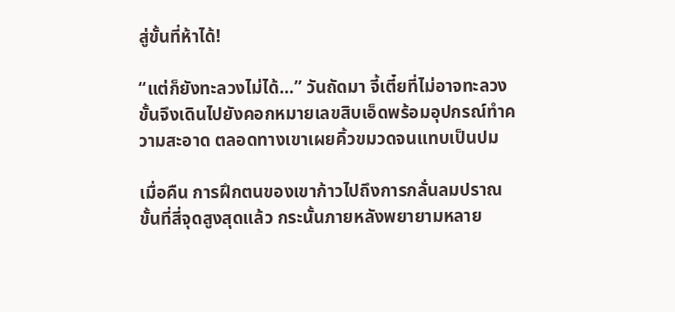สู่ขั้นที่ห้าได้!

“แต่ก็ยังทะลวงไม่ได้…” วันถัดมา จี้เตี๋ยที่ไม่อาจทะลวงขั้นจึงเดินไปยังคอกหมายเลขสิบเอ็ดพร้อมอุปกรณ์ทำความสะอาด ตลอดทางเขาเผยคิ้วขมวดจนแทบเป็นปม

เมื่อคืน การฝึกตนของเขาก้าวไปถึงการกลั่นลมปราณขั้นที่สี่จุดสูงสุดแล้ว กระนั้นภายหลังพยายามหลาย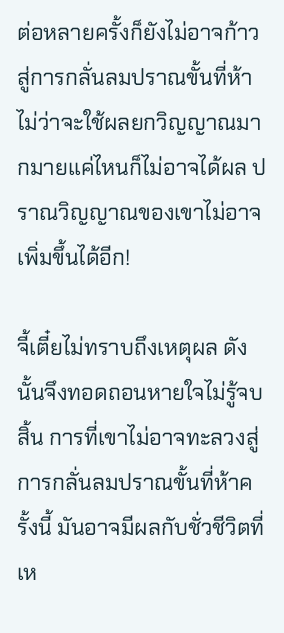ต่อหลายครั้งก็ยังไม่อาจก้าวสู่การกลั่นลมปราณขั้นที่ห้า ไม่ว่าจะใช้ผลยกวิญญาณมากมายแค่ไหนก็ไม่อาจได้ผล ปราณวิญญาณของเขาไม่อาจเพิ่มขึ้นได้อีก!

จี้เตี๋ยไม่ทราบถึงเหตุผล ดังนั้นจึงทอดถอนหายใจไม่รู้จบสิ้น การที่เขาไม่อาจทะลวงสู่การกลั่นลมปราณขั้นที่ห้าครั้งนี้ มันอาจมีผลกับชั่วชีวิตที่เห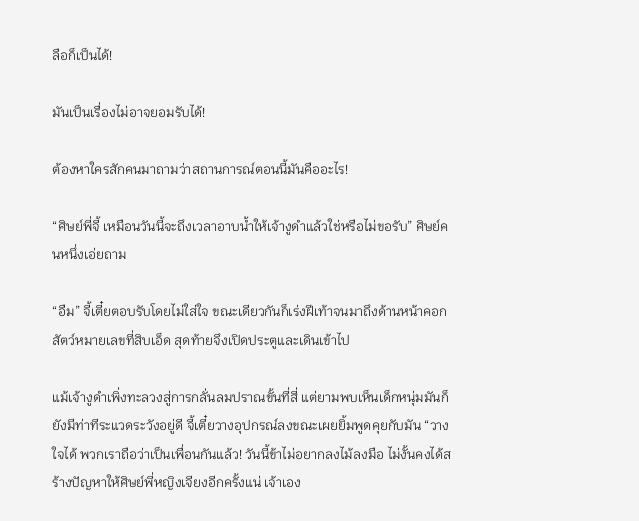ลือก็เป็นได้!

มันเป็นเรื่องไม่อาจยอมรับได้!

ต้องหาใครสักคนมาถามว่าสถานการณ์ตอนนี้มันคืออะไร!

“ศิษย์พี่จี้ เหมือนวันนี้จะถึงเวลาอาบน้ำให้เจ้างูดำแล้วใช่หรือไม่ขอรับ” ศิษย์คนหนึ่งเอ่ยถาม

“อืม” จี้เตี๋ยตอบรับโดยไม่ใส่ใจ ขณะเดียวกันก็เร่งฝีเท้าจนมาถึงด้านหน้าคอกสัตว์หมายเลขที่สิบเอ็ด สุดท้ายจึงเปิดประตูและเดินเข้าไป

แม้เจ้างูดำเพิ่งทะลวงสู่การกลั่นลมปราณขั้นที่สี่ แต่ยามพบเห็นเด็กหนุ่มมันก็ยังมีท่าทีระแวดระวังอยู่ดี จี้เตี๋ยวางอุปกรณ์ลงขณะเผยยิ้มพูดคุยกับมัน “วางใจได้ พวกเราถือว่าเป็นเพื่อนกันแล้ว! วันนี้ข้าไม่อยากลงไม้ลงมือ ไม่งั้นคงได้สร้างปัญหาให้ศิษย์พี่หญิงเจียงอีกครั้งแน่ เจ้าเอง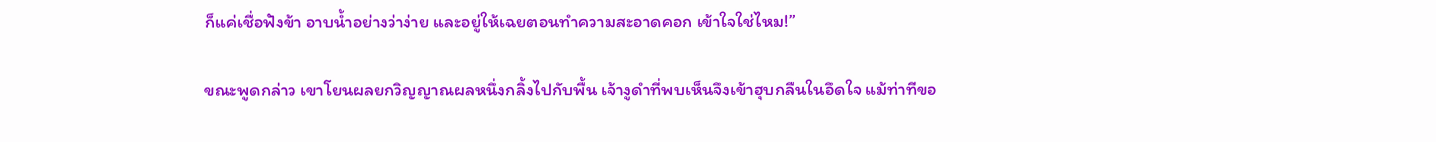ก็แค่เชื่อฟังข้า อาบน้ำอย่างว่าง่าย และอยู่ให้เฉยตอนทำความสะอาดคอก เข้าใจใช่ไหม!”

ขณะพูดกล่าว เขาโยนผลยกวิญญาณผลหนึ่งกลิ้งไปกับพื้น เจ้างูดำที่พบเห็นจึงเข้าฮุบกลืนในอึดใจ แม้ท่าทีขอ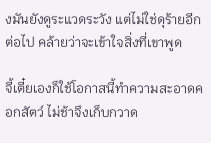งมันยังดูระแวดระวัง แต่ไม่ใช่ดุร้ายอีกต่อไป คล้ายว่าจะเข้าใจสิ่งที่เขาพูด

จี้เตี๋ยเองก็ใช้โอกาสนี้ทำความสะอาดคอกสัตว์ ไม่ช้าจึงเก็บกวาด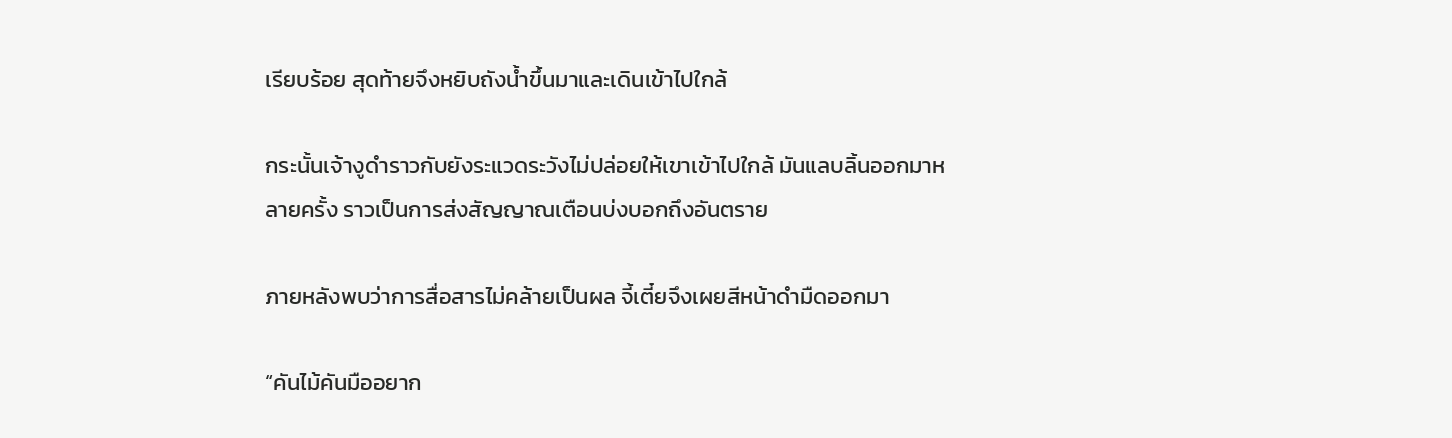เรียบร้อย สุดท้ายจึงหยิบถังน้ำขึ้นมาและเดินเข้าไปใกล้

กระนั้นเจ้างูดำราวกับยังระแวดระวังไม่ปล่อยให้เขาเข้าไปใกล้ มันแลบลิ้นออกมาหลายครั้ง ราวเป็นการส่งสัญญาณเตือนบ่งบอกถึงอันตราย

ภายหลังพบว่าการสื่อสารไม่คล้ายเป็นผล จี้เตี๋ยจึงเผยสีหน้าดำมืดออกมา

“คันไม้คันมืออยาก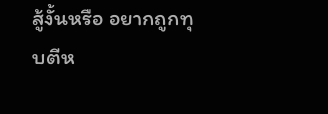สู้งั้นหรือ อยากถูกทุบตีห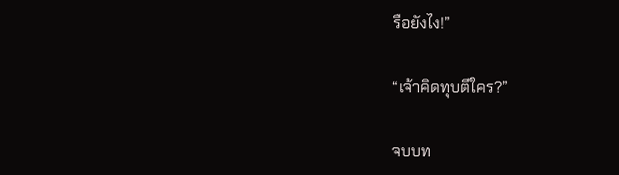รือยังไง!”

“เจ้าคิดทุบตีใคร?”

จบบท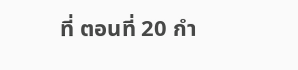ที่ ตอนที่ 20 กำ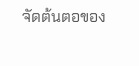จัดต้นตอของ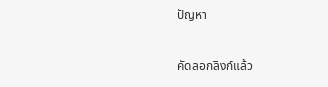ปัญหา

คัดลอกลิงก์แล้ว